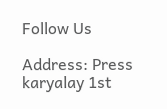Follow Us

Address: Press karyalay 1st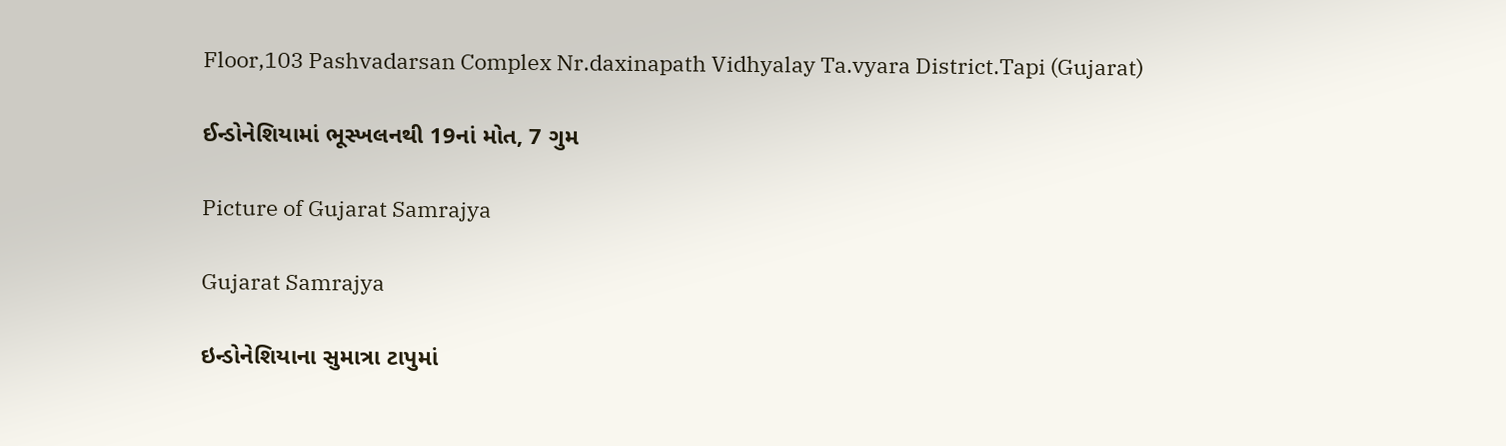Floor,103 Pashvadarsan Complex Nr.daxinapath Vidhyalay Ta.vyara District.Tapi (Gujarat)

ઈન્ડોનેશિયામાં ભૂસ્ખલનથી 19નાં મોત, 7 ગુમ

Picture of Gujarat Samrajya

Gujarat Samrajya

ઇન્ડોનેશિયાના સુમાત્રા ટાપુમાં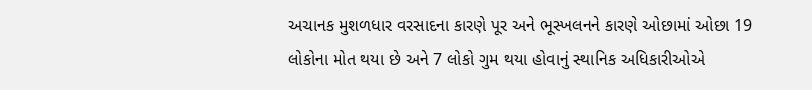અચાનક મુશળધાર વરસાદના કારણે પૂર અને ભૂસ્ખલનને કારણે ઓછામાં ઓછા 19 લોકોના મોત થયા છે અને 7 લોકો ગુમ થયા હોવાનું સ્થાનિક અધિકારીઓએ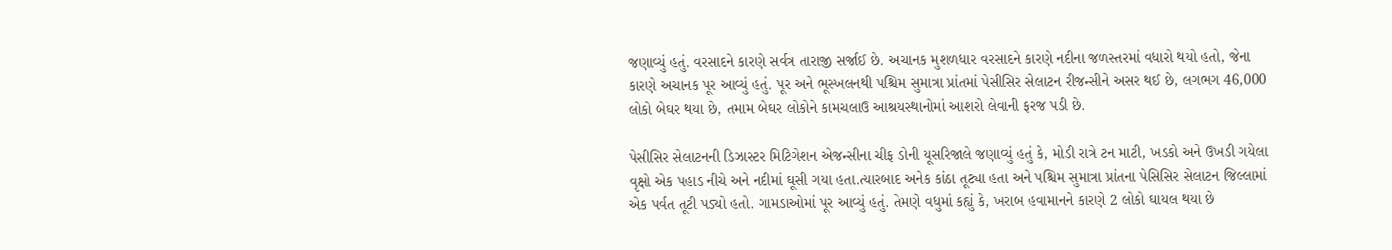જણાવ્યું હતું. વરસાદને કારણે સર્વત્ર તારાજી સર્જાઈ છે. અચાનક મુશળધાર વરસાદને કારણે નદીના જળસ્તરમાં વધારો થયો હતો, જેના કારણે અચાનક પૂર આવ્યું હતું. પૂર અને ભૂસ્ખલનથી પશ્ચિમ સુમાત્રા પ્રાંતમાં પેસીસિર સેલાટન રીજન્સીને અસર થઈ છે, લગભગ 46,000 લોકો બેઘર થયા છે, તમામ બેઘર લોકોને કામચલાઉ આશ્રયસ્થાનોમાં આશરો લેવાની ફરજ પડી છે.

પેસીસિર સેલાટનની ડિઝાસ્ટર મિટિગેશન એજન્સીના ચીફ ડોની યૂસરિજાલે જણાવ્યું હતું કે, મોડી રાત્રે ટન માટી, ખડકો અને ઉખડી ગયેલા વૃક્ષો એક પહાડ નીચે અને નદીમાં ઘૂસી ગયા હતા.ત્યારબાદ અનેક કાંઠા તૂટ્યા હતા અને પશ્ચિમ સુમાત્રા પ્રાંતના પેસિસિર સેલાટન જિલ્લામાં એક પર્વત તૂટી પડ્યો હતો. ગામડાઓમાં પૂર આવ્યું હતું. તેમણે વધુમાં કહ્યું કે, ખરાબ હવામાનને કારણે 2 લોકો ઘાયલ થયા છે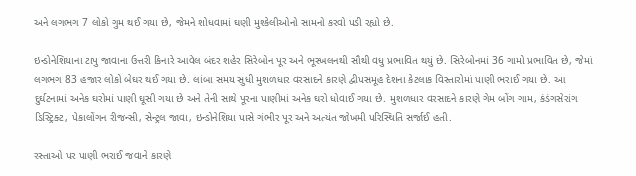અને લગભગ 7 લોકો ગુમ થઈ ગયા છે, જેમને શોધવામાં ઘણી મુશ્કેલીઓનો સામનો કરવો પડી રહ્યો છે.

ઇન્ડોનેશિયાના ટાપુ જાવાના ઉત્તરી કિનારે આવેલ બંદર શહેર સિરેબોન પૂર અને ભૂસ્ખલનથી સૌથી વધુ પ્રભાવિત થયું છે. સિરેબોનમાં 36 ગામો પ્રભાવિત છે, જેમાં લગભગ 83 હજાર લોકો બેઘર થઈ ગયા છે. લાંબા સમય સુધી મુશળધાર વરસાદને કારણે દ્વીપસમૂહ દેશના કેટલાક વિસ્તારોમાં પાણી ભરાઈ ગયા છે. આ દુર્ઘટનામાં અનેક ઘરોમાં પાણી ઘૂસી ગયા છે અને તેની સાથે પૂરના પાણીમાં અનેક ઘરો ધોવાઈ ગયા છે. મુશળધાર વરસાદને કારણે ગેમ બોંગ ગામ, કંડંગસેરાંગ ડિસ્ટ્રિક્ટ, પેકાલોંગન રીજન્સી, સેન્ટ્રલ જાવા, ઇન્ડોનેશિયા પાસે ગંભીર પૂર અને અત્યંત જોખમી પરિસ્થિતિ સર્જાઈ હતી.

રસ્તાઓ પર પાણી ભરાઈ જવાને કારણે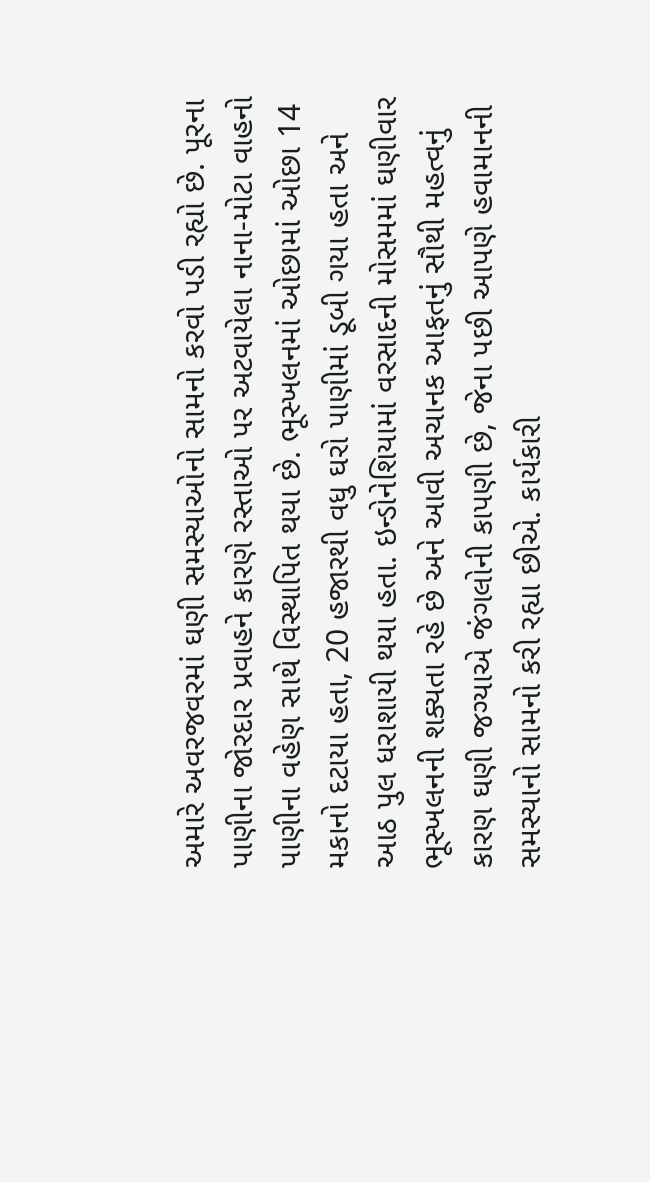અમારે અવરજવરમાં ઘણી સમસ્યાઓનો સામનો કરવો પડી રહ્યો છે. પૂરના પાણીના જોરદાર પ્રવાહને કારણે રસ્તાઓ પર અટવાયેલા નાના-મોટા વાહનો પાણીના વહેણ સાથે વિસ્થાપિત થયા છે. ભૂસ્ખલનમાં ઓછામાં ઓછા 14 મકાનો દટાયા હતા, 20 હજારથી વધુ ઘરો પાણીમાં ડૂબી ગયા હતા અને આઠ પુલ ધરાશાયી થયા હતા. ઇન્ડોનેશિયામાં વરસાદની મોસમમાં ઘણીવાર ભૂસ્ખલનની શક્યતા રહે છે અને આવી અચાનક આફતનું સૌથી મહત્વનું કારણ ઘણી જગ્યાએ જંગલોની કાપણી છે, જેના પછી આપણે હવામાનની સમસ્યાનો સામનો કરી રહ્યા છીએ. કાર્યકારી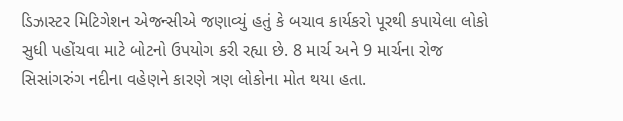ડિઝાસ્ટર મિટિગેશન એજન્સીએ જણાવ્યું હતું કે બચાવ કાર્યકરો પૂરથી કપાયેલા લોકો સુધી પહોંચવા માટે બોટનો ઉપયોગ કરી રહ્યા છે. 8 માર્ચ અને 9 માર્ચના રોજ સિસાંગરુંગ નદીના વહેણને કારણે ત્રણ લોકોના મોત થયા હતા.